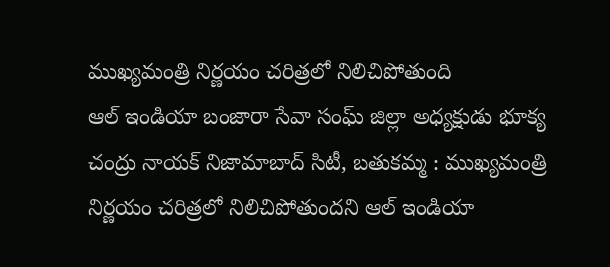ముఖ్యమంత్రి నిర్ణయం చరిత్రలో నిలిచిపోతుంది
ఆల్ ఇండియా బంజారా సేవా సంఘ్ జిల్లా అధ్యక్షుడు భూక్య చంద్రు నాయక్ నిజామాబాద్ సిటీ, బతుకమ్మ : ముఖ్యమంత్రి నిర్ణయం చరిత్రలో నిలిచిపోతుందని ఆల్ ఇండియా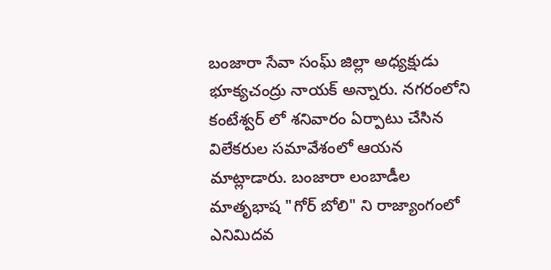బంజారా సేవా సంఘ్ జిల్లా అధ్యక్షుడు భూక్యచంద్రు నాయక్ అన్నారు. నగరంలోని కంటేశ్వర్ లో శనివారం ఏర్పాటు చేసిన విలేకరుల సమావేశంలో ఆయన మాట్లాడారు. బంజారా లంబాడీల మాతృభాష "గోర్ బోలి" ని రాజ్యాంగంలో ఎనిమిదవ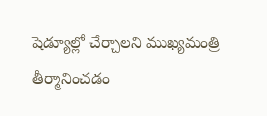షెడ్యూల్లో చేర్చాలని ముఖ్యమంత్రి తీర్మానించడం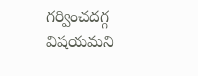గర్వించదగ్గ విషయమని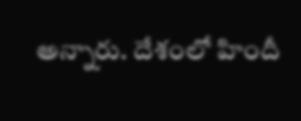అన్నారు. దేశంలో హిందీ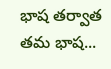భాష తర్వాత తమ భాష...